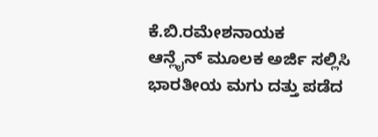ಕೆ.ಬಿ.ರಮೇಶನಾಯಕ
ಆನ್ಲೈನ್ ಮೂಲಕ ಅರ್ಜಿ ಸಲ್ಲಿಸಿ ಭಾರತೀಯ ಮಗು ದತ್ತು ಪಡೆದ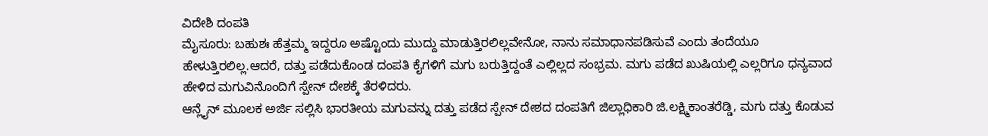ವಿದೇಶಿ ದಂಪತಿ
ಮೈಸೂರು: ಬಹುಶಃ ಹೆತ್ತಮ್ಮ ಇದ್ದರೂ ಅಷ್ಟೊಂದು ಮುದ್ದು ಮಾಡುತ್ತಿರಲಿಲ್ಲವೇನೋ, ನಾನು ಸಮಾಧಾನಪಡಿಸುವೆ ಎಂದು ತಂದೆಯೂ ಹೇಳುತ್ತಿರಲಿಲ್ಲ.ಆದರೆ, ದತ್ತು ಪಡೆದುಕೊಂಡ ದಂಪತಿ ಕೈಗಳಿಗೆ ಮಗು ಬರುತ್ತಿದ್ದಂತೆ ಎಲ್ಲಿಲ್ಲದ ಸಂಭ್ರಮ. ಮಗು ಪಡೆದ ಖುಷಿಯಲ್ಲಿ ಎಲ್ಲರಿಗೂ ಧನ್ಯವಾದ ಹೇಳಿದ ಮಗುವಿನೊಂದಿಗೆ ಸ್ಪೇನ್ ದೇಶಕ್ಕೆ ತೆರಳಿದರು.
ಆನ್ಲೈನ್ ಮೂಲಕ ಅರ್ಜಿ ಸಲ್ಲಿಸಿ ಭಾರತೀಯ ಮಗುವನ್ನು ದತ್ತು ಪಡೆದ ಸ್ಪೇನ್ ದೇಶದ ದಂಪತಿಗೆ ಜಿಲ್ಲಾಧಿಕಾರಿ ಜಿ.ಲಕ್ಷ್ಮಿಕಾಂತರೆಡ್ಡಿ, ಮಗು ದತ್ತು ಕೊಡುವ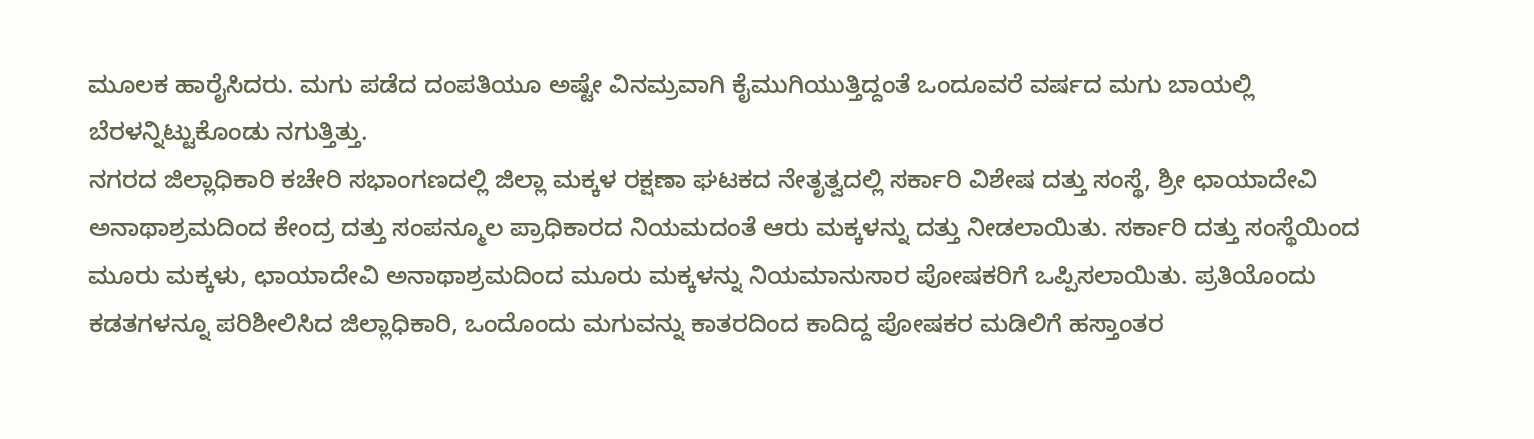ಮೂಲಕ ಹಾರೈಸಿದರು. ಮಗು ಪಡೆದ ದಂಪತಿಯೂ ಅಷ್ಟೇ ವಿನಮ್ರವಾಗಿ ಕೈಮುಗಿಯುತ್ತಿದ್ದಂತೆ ಒಂದೂವರೆ ವರ್ಷದ ಮಗು ಬಾಯಲ್ಲಿ ಬೆರಳನ್ನಿಟ್ಟುಕೊಂಡು ನಗುತ್ತಿತ್ತು.
ನಗರದ ಜಿಲ್ಲಾಧಿಕಾರಿ ಕಚೇರಿ ಸಭಾಂಗಣದಲ್ಲಿ ಜಿಲ್ಲಾ ಮಕ್ಕಳ ರಕ್ಷಣಾ ಘಟಕದ ನೇತೃತ್ವದಲ್ಲಿ ಸರ್ಕಾರಿ ವಿಶೇಷ ದತ್ತು ಸಂಸ್ಥೆ, ಶ್ರೀ ಛಾಯಾದೇವಿ ಅನಾಥಾಶ್ರಮದಿಂದ ಕೇಂದ್ರ ದತ್ತು ಸಂಪನ್ಮೂಲ ಪ್ರಾಧಿಕಾರದ ನಿಯಮದಂತೆ ಆರು ಮಕ್ಕಳನ್ನು ದತ್ತು ನೀಡಲಾಯಿತು. ಸರ್ಕಾರಿ ದತ್ತು ಸಂಸ್ಥೆಯಿಂದ ಮೂರು ಮಕ್ಕಳು, ಛಾಯಾದೇವಿ ಅನಾಥಾಶ್ರಮದಿಂದ ಮೂರು ಮಕ್ಕಳನ್ನು ನಿಯಮಾನುಸಾರ ಪೋಷಕರಿಗೆ ಒಪ್ಪಿಸಲಾಯಿತು. ಪ್ರತಿಯೊಂದು ಕಡತಗಳನ್ನೂ ಪರಿಶೀಲಿಸಿದ ಜಿಲ್ಲಾಧಿಕಾರಿ, ಒಂದೊಂದು ಮಗುವನ್ನು ಕಾತರದಿಂದ ಕಾದಿದ್ದ ಪೋಷಕರ ಮಡಿಲಿಗೆ ಹಸ್ತಾಂತರ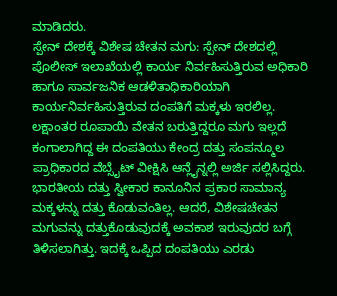ಮಾಡಿದರು.
ಸ್ಪೇನ್ ದೇಶಕ್ಕೆ ವಿಶೇಷ ಚೇತನ ಮಗು: ಸ್ಪೇನ್ ದೇಶದಲ್ಲಿ ಪೊಲೀಸ್ ಇಲಾಖೆಯಲ್ಲಿ ಕಾರ್ಯ ನಿರ್ವಹಿಸುತ್ತಿರುವ ಅಧಿಕಾರಿ ಹಾಗೂ ಸಾರ್ವಜನಿಕ ಆಡಳಿತಾಧಿಕಾರಿಯಾಗಿ ಕಾರ್ಯನಿರ್ವಹಿಸುತ್ತಿರುವ ದಂಪತಿಗೆ ಮಕ್ಕಳು ಇರಲಿಲ್ಲ. ಲಕ್ಷಾಂತರ ರೂಪಾಯಿ ವೇತನ ಬರುತ್ತಿದ್ದರೂ ಮಗು ಇಲ್ಲದೆ ಕಂಗಾಲಾಗಿದ್ದ ಈ ದಂಪತಿಯು ಕೇಂದ್ರ ದತ್ತು ಸಂಪನ್ಮೂಲ ಪ್ರಾಧಿಕಾರದ ವೆಬ್ಸೈಟ್ ವೀಕ್ಷಿಸಿ ಆನ್ಲೈನ್ನಲ್ಲಿ ಅರ್ಜಿ ಸಲ್ಲಿಸಿದ್ದರು.
ಭಾರತೀಯ ದತ್ತು ಸ್ವೀಕಾರ ಕಾನೂನಿನ ಪ್ರಕಾರ ಸಾಮಾನ್ಯ ಮಕ್ಕಳನ್ನು ದತ್ತು ಕೊಡುವಂತಿಲ್ಲ. ಆದರೆ, ವಿಶೇಷಚೇತನ ಮಗುವನ್ನು ದತ್ತುಕೊಡುವುದಕ್ಕೆ ಅವಕಾಶ ಇರುವುದರ ಬಗ್ಗೆ ತಿಳಿಸಲಾಗಿತ್ತು. ಇದಕ್ಕೆ ಒಪ್ಪಿದ ದಂಪತಿಯು ಎರಡು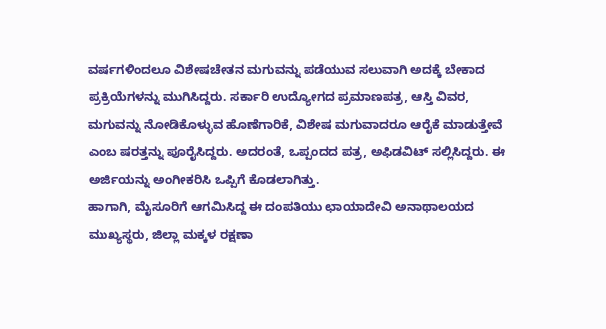ವರ್ಷಗಳಿಂದಲೂ ವಿಶೇಷಚೇತನ ಮಗುವನ್ನು ಪಡೆಯುವ ಸಲುವಾಗಿ ಅದಕ್ಕೆ ಬೇಕಾದ ಪ್ರಕ್ರಿಯೆಗಳನ್ನು ಮುಗಿಸಿದ್ದರು. ಸರ್ಕಾರಿ ಉದ್ಯೋಗದ ಪ್ರಮಾಣಪತ್ರ, ಆಸ್ತಿ ವಿವರ, ಮಗುವನ್ನು ನೋಡಿಕೊಳ್ಳುವ ಹೊಣೆಗಾರಿಕೆ, ವಿಶೇಷ ಮಗುವಾದರೂ ಆರೈಕೆ ಮಾಡುತ್ತೇವೆ ಎಂಬ ಷರತ್ತನ್ನು ಪೂರೈಸಿದ್ದರು. ಅದರಂತೆ, ಒಪ್ಪಂದದ ಪತ್ರ, ಅಫಿಡವಿಟ್ ಸಲ್ಲಿಸಿದ್ದರು. ಈ ಅರ್ಜಿಯನ್ನು ಅಂಗೀಕರಿಸಿ ಒಪ್ಪಿಗೆ ಕೊಡಲಾಗಿತ್ತು.
ಹಾಗಾಗಿ, ಮೈಸೂರಿಗೆ ಆಗಮಿಸಿದ್ದ ಈ ದಂಪತಿಯು ಛಾಯಾದೇವಿ ಅನಾಥಾಲಯದ ಮುಖ್ಯಸ್ಥರು, ಜಿಲ್ಲಾ ಮಕ್ಕಳ ರಕ್ಷಣಾ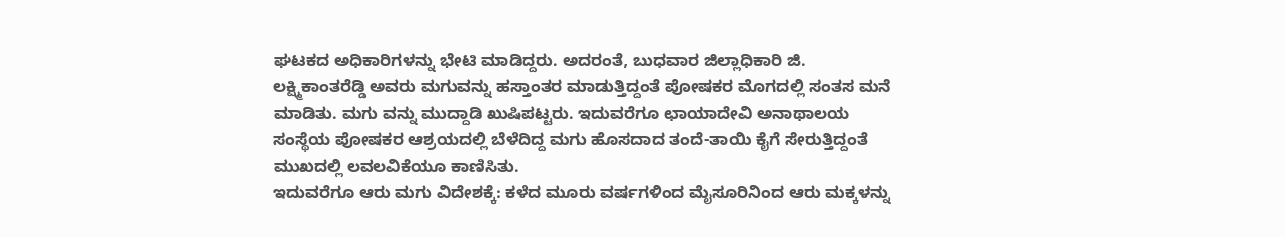ಘಟಕದ ಅಧಿಕಾರಿಗಳನ್ನು ಭೇಟಿ ಮಾಡಿದ್ದರು. ಅದರಂತೆ, ಬುಧವಾರ ಜಿಲ್ಲಾಧಿಕಾರಿ ಜಿ. ಲಕ್ಷ್ಮಿಕಾಂತರೆಡ್ಡಿ ಅವರು ಮಗುವನ್ನು ಹಸ್ತಾಂತರ ಮಾಡುತ್ತಿದ್ದಂತೆ ಪೋಷಕರ ಮೊಗದಲ್ಲಿ ಸಂತಸ ಮನೆ ಮಾಡಿತು. ಮಗು ವನ್ನು ಮುದ್ದಾಡಿ ಖುಷಿಪಟ್ಟರು. ಇದುವರೆಗೂ ಛಾಯಾದೇವಿ ಅನಾಥಾಲಯ ಸಂಸ್ಥೆಯ ಪೋಷಕರ ಆಶ್ರಯದಲ್ಲಿ ಬೆಳೆದಿದ್ದ ಮಗು ಹೊಸದಾದ ತಂದೆ-ತಾಯಿ ಕೈಗೆ ಸೇರುತ್ತಿದ್ದಂತೆ ಮುಖದಲ್ಲಿ ಲವಲವಿಕೆಯೂ ಕಾಣಿಸಿತು.
ಇದುವರೆಗೂ ಆರು ಮಗು ವಿದೇಶಕ್ಕೆ: ಕಳೆದ ಮೂರು ವರ್ಷಗಳಿಂದ ಮೈಸೂರಿನಿಂದ ಆರು ಮಕ್ಕಳನ್ನು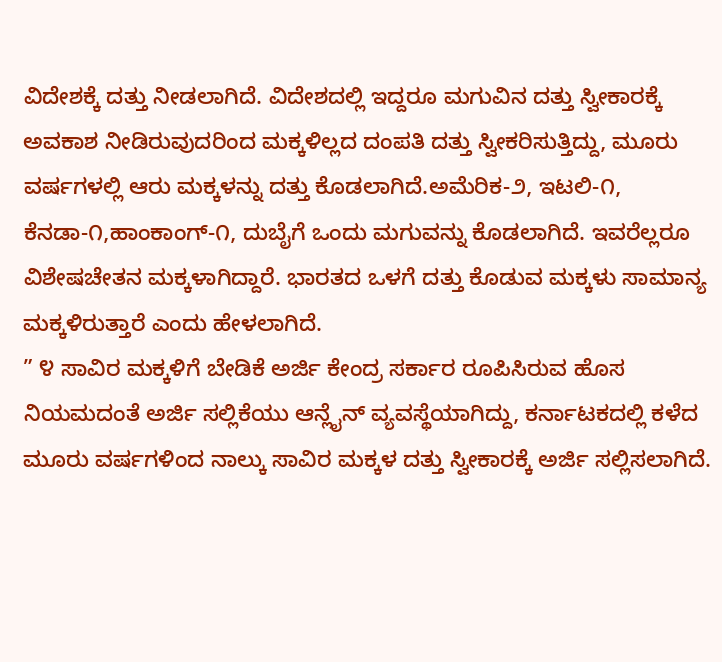ವಿದೇಶಕ್ಕೆ ದತ್ತು ನೀಡಲಾಗಿದೆ. ವಿದೇಶದಲ್ಲಿ ಇದ್ದರೂ ಮಗುವಿನ ದತ್ತು ಸ್ವೀಕಾರಕ್ಕೆ ಅವಕಾಶ ನೀಡಿರುವುದರಿಂದ ಮಕ್ಕಳಿಲ್ಲದ ದಂಪತಿ ದತ್ತು ಸ್ವೀಕರಿಸುತ್ತಿದ್ದು, ಮೂರು ವರ್ಷಗಳಲ್ಲಿ ಆರು ಮಕ್ಕಳನ್ನು ದತ್ತು ಕೊಡಲಾಗಿದೆ.ಅಮೆರಿಕ-೨, ಇಟಲಿ-೧, ಕೆನಡಾ-೧,ಹಾಂಕಾಂಗ್-೧, ದುಬೈಗೆ ಒಂದು ಮಗುವನ್ನು ಕೊಡಲಾಗಿದೆ. ಇವರೆಲ್ಲರೂ ವಿಶೇಷಚೇತನ ಮಕ್ಕಳಾಗಿದ್ದಾರೆ. ಭಾರತದ ಒಳಗೆ ದತ್ತು ಕೊಡುವ ಮಕ್ಕಳು ಸಾಮಾನ್ಯ ಮಕ್ಕಳಿರುತ್ತಾರೆ ಎಂದು ಹೇಳಲಾಗಿದೆ.
” ೪ ಸಾವಿರ ಮಕ್ಕಳಿಗೆ ಬೇಡಿಕೆ ಅರ್ಜಿ ಕೇಂದ್ರ ಸರ್ಕಾರ ರೂಪಿಸಿರುವ ಹೊಸ ನಿಯಮದಂತೆ ಅರ್ಜಿ ಸಲ್ಲಿಕೆಯು ಆನ್ಲೈನ್ ವ್ಯವಸ್ಥೆಯಾಗಿದ್ದು, ಕರ್ನಾಟಕದಲ್ಲಿ ಕಳೆದ ಮೂರು ವರ್ಷಗಳಿಂದ ನಾಲ್ಕು ಸಾವಿರ ಮಕ್ಕಳ ದತ್ತು ಸ್ವೀಕಾರಕ್ಕೆ ಅರ್ಜಿ ಸಲ್ಲಿಸಲಾಗಿದೆ.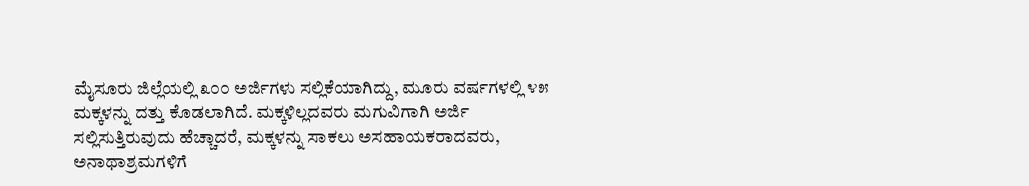ಮೈಸೂರು ಜಿಲ್ಲೆಯಲ್ಲಿ ೩೦೦ ಅರ್ಜಿಗಳು ಸಲ್ಲಿಕೆಯಾಗಿದ್ದು, ಮೂರು ವರ್ಷಗಳಲ್ಲಿ ೪೫ ಮಕ್ಕಳನ್ನು ದತ್ತು ಕೊಡಲಾಗಿದೆ. ಮಕ್ಕಳಿಲ್ಲದವರು ಮಗುವಿಗಾಗಿ ಅರ್ಜಿ ಸಲ್ಲಿಸುತ್ತಿರುವುದು ಹೆಚ್ಚಾದರೆ, ಮಕ್ಕಳನ್ನು ಸಾಕಲು ಅಸಹಾಯಕರಾದವರು, ಅನಾಥಾಶ್ರಮಗಳಿಗೆ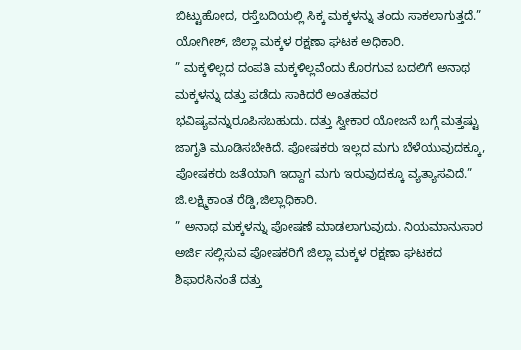ಬಿಟ್ಟುಹೋದ, ರಸ್ತೆಬದಿಯಲ್ಲಿ ಸಿಕ್ಕ ಮಕ್ಕಳನ್ನು ತಂದು ಸಾಕಲಾಗುತ್ತದೆ.”
ಯೋಗೀಶ್, ಜಿಲ್ಲಾ ಮಕ್ಕಳ ರಕ್ಷಣಾ ಘಟಕ ಅಧಿಕಾರಿ.
” ಮಕ್ಕಳಿಲ್ಲದ ದಂಪತಿ ಮಕ್ಕಳಿಲ್ಲವೆಂದು ಕೊರಗುವ ಬದಲಿಗೆ ಅನಾಥ ಮಕ್ಕಳನ್ನು ದತ್ತು ಪಡೆದು ಸಾಕಿದರೆ ಅಂತಹವರ ಭವಿಷ್ಯವನ್ನುರೂಪಿಸಬಹುದು. ದತ್ತು ಸ್ವೀಕಾರ ಯೋಜನೆ ಬಗ್ಗೆ ಮತ್ತಷ್ಟು ಜಾಗೃತಿ ಮೂಡಿಸಬೇಕಿದೆ. ಪೋಷಕರು ಇಲ್ಲದ ಮಗು ಬೆಳೆಯುವುದಕ್ಕೂ, ಪೋಷಕರು ಜತೆಯಾಗಿ ಇದ್ದಾಗ ಮಗು ಇರುವುದಕ್ಕೂ ವ್ಯತ್ಯಾಸವಿದೆ.”
ಜಿ.ಲಕ್ಷ್ಮಿಕಾಂತ ರೆಡ್ಡಿ,ಜಿಲ್ಲಾಧಿಕಾರಿ.
” ಅನಾಥ ಮಕ್ಕಳನ್ನು ಪೋಷಣೆ ಮಾಡಲಾಗುವುದು. ನಿಯಮಾನುಸಾರ ಅರ್ಜಿ ಸಲ್ಲಿಸುವ ಪೋಷಕರಿಗೆ ಜಿಲ್ಲಾ ಮಕ್ಕಳ ರಕ್ಷಣಾ ಘಟಕದ ಶಿಫಾರಸಿನಂತೆ ದತ್ತು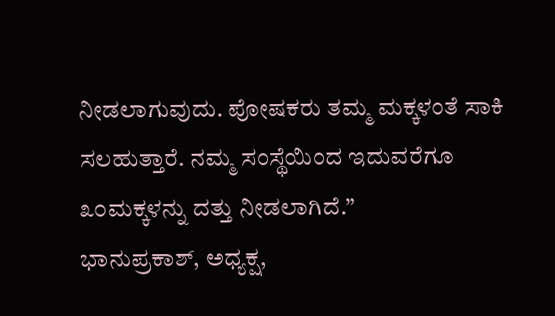ನೀಡಲಾಗುವುದು. ಪೋಷಕರು ತಮ್ಮ ಮಕ್ಕಳಂತೆ ಸಾಕಿ ಸಲಹುತ್ತಾರೆ. ನಮ್ಮ ಸಂಸ್ಥೆಯಿಂದ ಇದುವರೆಗೂ ೩೦ಮಕ್ಕಳನ್ನು ದತ್ತು ನೀಡಲಾಗಿದೆ.”
ಭಾನುಪ್ರಕಾಶ್, ಅಧ್ಯಕ್ಷ,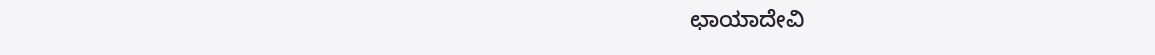ಛಾಯಾದೇವಿ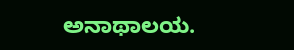ಅನಾಥಾಲಯ.